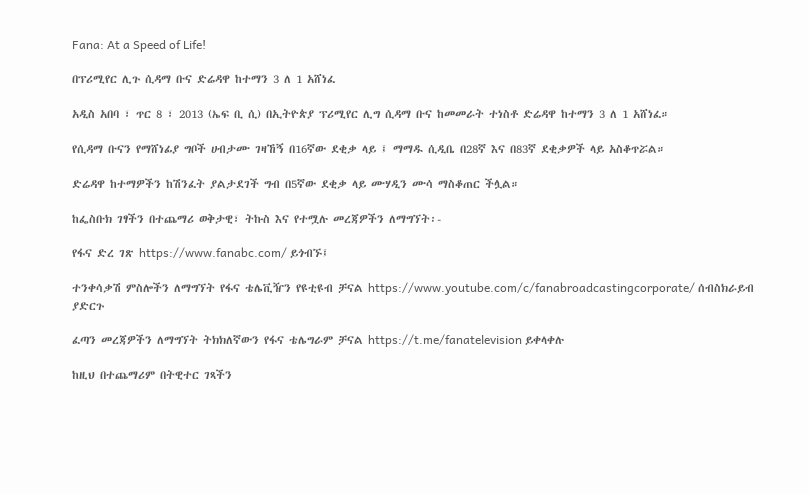Fana: At a Speed of Life!

በፕሪሚየር ሊጉ ሲዳማ ቡና ድሬዳዋ ከተማን 3 ለ 1 አሸነፈ

አዲስ አበባ ፣ ጥር 8 ፣ 2013 (ኤፍ ቢ ሲ) በኢትዮጵያ ፕሪሚየር ሊግ ሲዳማ ቡና ከመመራት ተነስቶ ድሬዳዋ ከተማን 3 ለ 1 አሸነፈ።

የሲዳማ ቡናን የማሸነፊያ ግቦች ሀብታሙ ገዛኸኝ በ16ኛው ደቂቃ ላይ ፤ ማማዱ ሲዲቤ በ28ኛ እና በ83ኛ ደቂቃዎች ላይ አስቆጥሯል።

ድሬዳዋ ከተማዎችን ከሽንፈት ያልታደገች ግብ በ5ኛው ደቂቃ ላይ ሙሃዲን ሙሳ ማስቆጠር ችሏል።

ከፌስቡክ ገፃችን በተጨማሪ ወቅታዊ፣ ትኩስ እና የተሟሉ መረጃዎችን ለማግኘት፡-

የፋና ድረ ገጽ https://www.fanabc.com/ ይጎብኙ፤

ተንቀሳቃሽ ምስሎችን ለማግኘት የፋና ቴሌቪዥን የዩቲዩብ ቻናል https://www.youtube.com/c/fanabroadcastingcorporate/ ሰብስክራይብ ያድርጉ

ፈጣን መረጃዎችን ለማግኘት ትክክለኛውን የፋና ቴሌግራም ቻናል https://t.me/fanatelevision ይቀላቀሉ

ከዚህ በተጨማሪም በትዊተር ገጻችን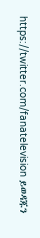https://twitter.com/fanatelevision ይወዳጁን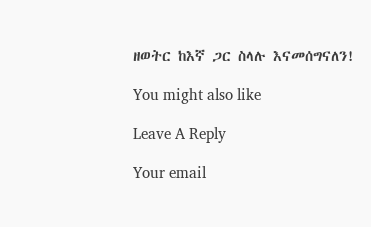ዘወትር ከእኛ ጋር ስላሉ እናመሰግናለን!

You might also like

Leave A Reply

Your email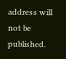address will not be published.